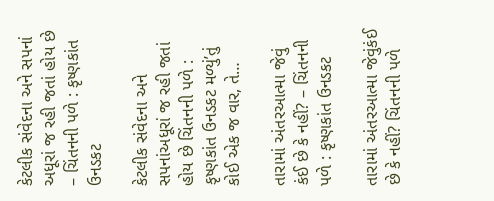કેટલીક સંવેદના અને સપનાં અધૂરાં જ રહી જતાં હોય છે – ચિંતનની પળે : કૃષ્ણકાંત ઉનડકટ

કેટલીક સંવેદના અને સપનાંઅધૂરાં જ રહી જતાં હોય છે ચિંતનની પળે : કૃષ્ણકાંત ઉનડકટ મળ્યું’તું કોઈ એક જ વાર, તે…

તારામાં અંતરઆત્મા જેવું કંઈ છે કે નહીં? – ચિંતનની પળે : કૃષ્ણકાંત ઉનડકટ

તારામાં અંતરઆત્મા જેવુંકંઈ છે કે નહીં? ચિંતનની પળે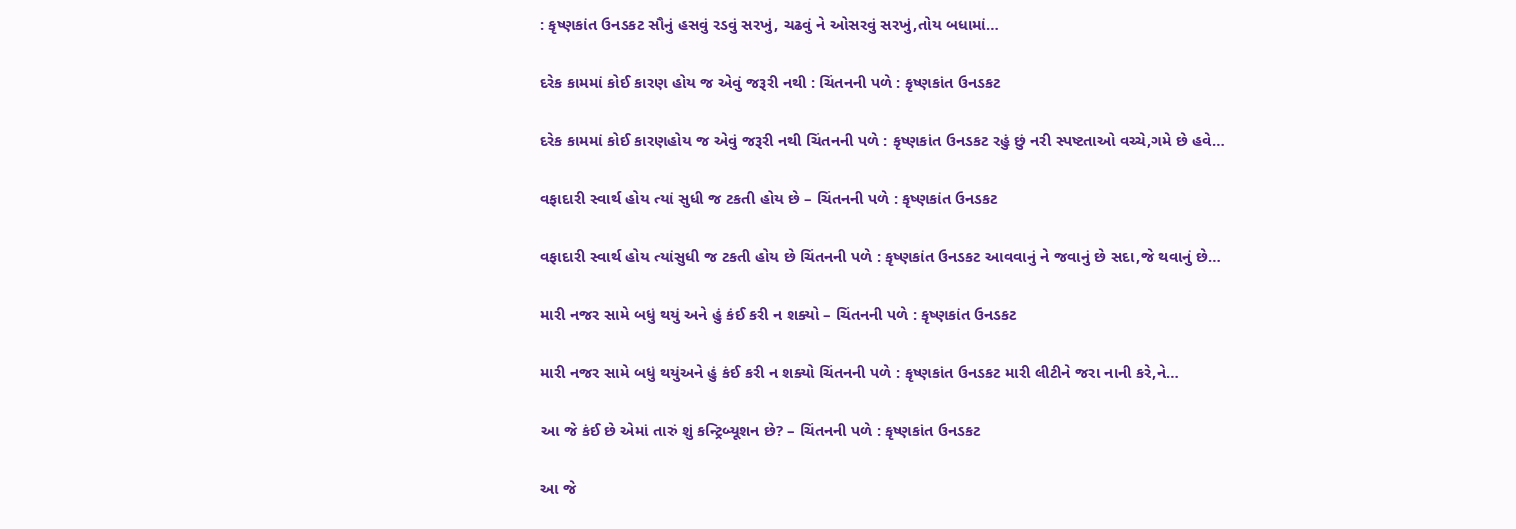: કૃષ્ણકાંત ઉનડકટ સૌનું હસવું રડવું સરખું, ચઢવું ને ઓસરવું સરખું,તોય બધામાં…

દરેક કામમાં કોઈ કારણ હોય જ એવું જરૂરી નથી : ચિંતનની પળે : કૃષ્ણકાંત ઉનડકટ

દરેક કામમાં કોઈ કારણહોય જ એવું જરૂરી નથી ચિંતનની પળે : કૃષ્ણકાંત ઉનડકટ રહું છું નરી સ્પષ્ટતાઓ વચ્ચે,ગમે છે હવે…

વફાદારી સ્વાર્થ હોય ત્યાં સુધી જ ટકતી હોય છે – ચિંતનની પળે : કૃષ્ણકાંત ઉનડકટ

વફાદારી સ્વાર્થ હોય ત્યાંસુધી જ ટકતી હોય છે ચિંતનની પળે : કૃષ્ણકાંત ઉનડકટ આવવાનું ને જવાનું છે સદા,જે થવાનું છે…

મારી નજર સામે બધું થયું અને હું કંઈ કરી ન શક્યો – ચિંતનની પળે : કૃષ્ણકાંત ઉનડકટ

મારી નજર સામે બધું થયુંઅને હું કંઈ કરી ન શક્યો ચિંતનની પળે : કૃષ્ણકાંત ઉનડકટ મારી લીટીને જરા નાની કરે,ને…

આ જે કંઈ છે એમાં તારું શું કન્ટ્રિબ્યૂશન છે? – ચિંતનની પળે : કૃષ્ણકાંત ઉનડકટ

આ જે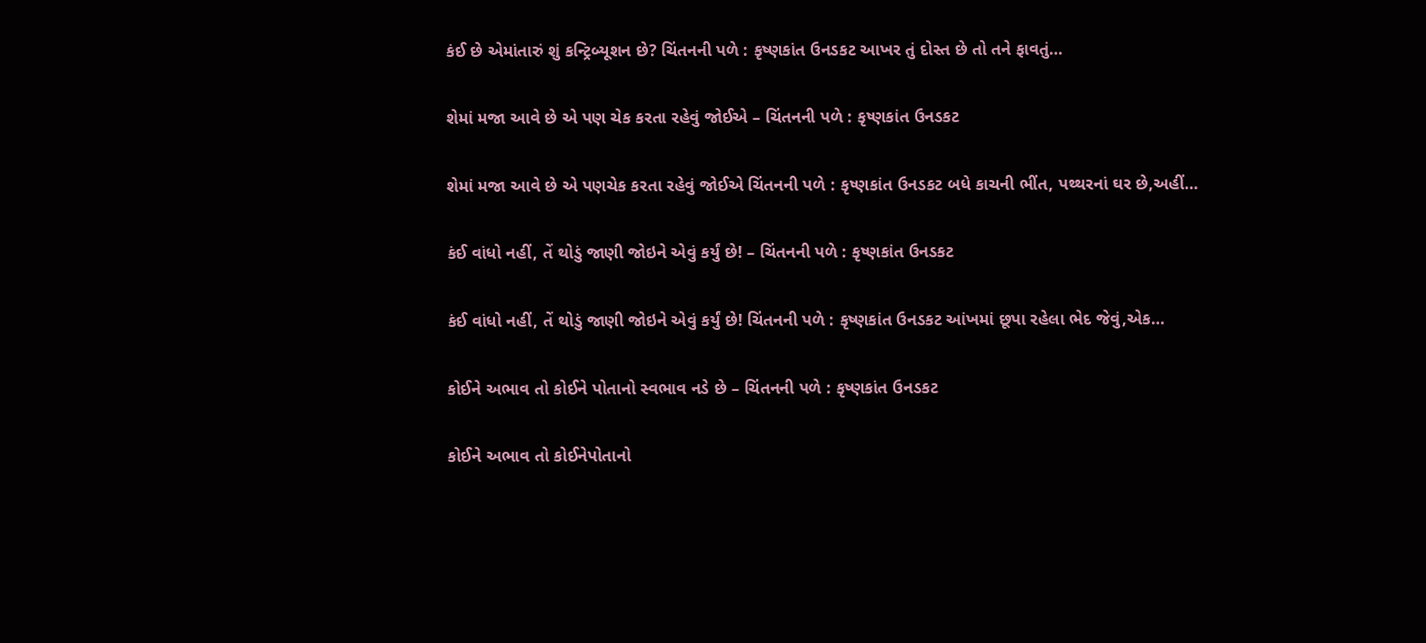કંઈ છે એમાંતારું શું કન્ટ્રિબ્યૂશન છે? ચિંતનની પળે : કૃષ્ણકાંત ઉનડકટ આખર તું દોસ્ત છે તો તને ફાવતું…

શેમાં મજા આવે છે એ પણ ચેક કરતા રહેવું જોઈએ – ચિંતનની પળે : કૃષ્ણકાંત ઉનડકટ

શેમાં મજા આવે છે એ પણચેક કરતા રહેવું જોઈએ ચિંતનની પળે : કૃષ્ણકાંત ઉનડકટ બધે કાચની ભીંત, પથ્થરનાં ઘર છે,અહીં…

કંઈ વાંધો નહીં, તેં થોડું જાણી જોઇને એવું કર્યું છે! – ચિંતનની પળે : કૃષ્ણકાંત ઉનડકટ

કંઈ વાંધો નહીં, તેં થોડું જાણી જોઇને એવું કર્યું છે! ચિંતનની પળે : કૃષ્ણકાંત ઉનડકટ આંખમાં છૂપા રહેલા ભેદ જેવું,એક…

કોઈને અભાવ તો કોઈને પોતાનો સ્વભાવ નડે છે – ચિંતનની પળે : કૃષ્ણકાંત ઉનડકટ

કોઈને અભાવ તો કોઈનેપોતાનો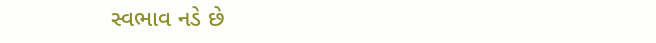સ્વભાવ નડે છે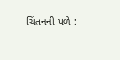ચિંતનની પળે :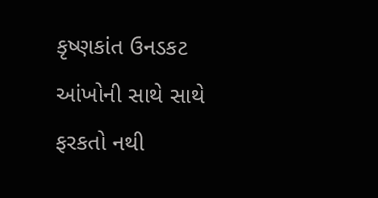કૃષ્ણકાંત ઉનડકટ આંખોની સાથે સાથે ફરકતો નથી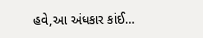હવે,આ અંધકાર કાંઈ…